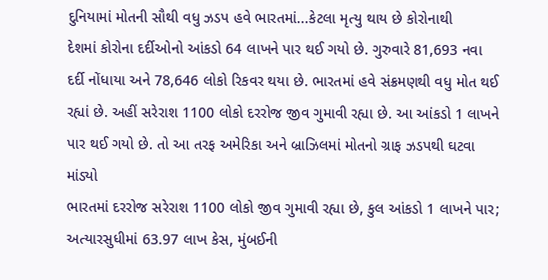દુનિયામાં મોતની સૌથી વધુ ઝડપ હવે ભારતમાં...કેટલા મૃત્યુ થાય છે કોરોનાથી
દેશમાં કોરોના દર્દીઓનો આંકડો 64 લાખને પાર થઈ ગયો છે. ગુરુવારે 81,693 નવા દર્દી નોંધાયા અને 78,646 લોકો રિકવર થયા છે. ભારતમાં હવે સંક્રમણથી વધુ મોત થઈ રહ્યાં છે. અહીં સરેરાશ 1100 લોકો દરરોજ જીવ ગુમાવી રહ્યા છે. આ આંકડો 1 લાખને પાર થઈ ગયો છે. તો આ તરફ અમેરિકા અને બ્રાઝિલમાં મોતનો ગ્રાફ ઝડપથી ઘટવા માંડ્યો
ભારતમાં દરરોજ સરેરાશ 1100 લોકો જીવ ગુમાવી રહ્યા છે, કુલ આંકડો 1 લાખને પાર; અત્યારસુધીમાં 63.97 લાખ કેસ, મુંબઈની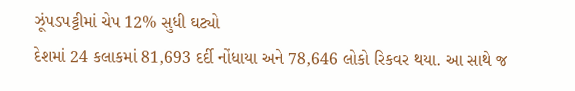ઝૂંપડપટ્ટીમાં ચેપ 12% સુધી ઘટ્યો
દેશમાં 24 કલાકમાં 81,693 દર્દી નોંધાયા અને 78,646 લોકો રિકવર થયા. આ સાથે જ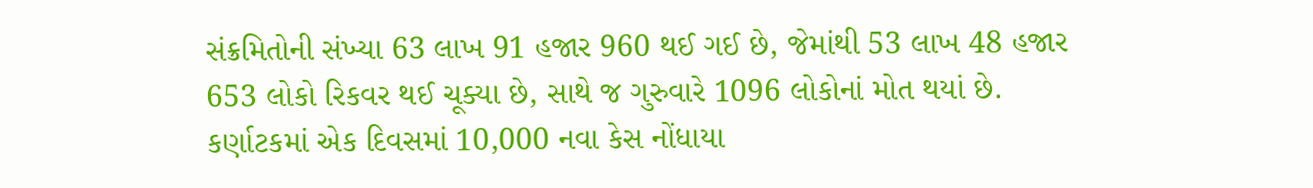સંક્રમિતોની સંખ્યા 63 લાખ 91 હજાર 960 થઈ ગઈ છે, જેમાંથી 53 લાખ 48 હજાર 653 લોકો રિકવર થઈ ચૂક્યા છે, સાથે જ ગુરુવારે 1096 લોકોનાં મોત થયાં છે. કર્ણાટકમાં એક દિવસમાં 10,000 નવા કેસ નોંધાયા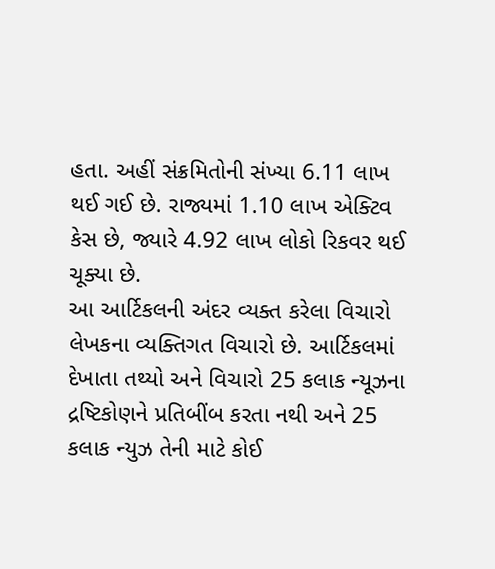હતા. અહીં સંક્રમિતોની સંખ્યા 6.11 લાખ થઈ ગઈ છે. રાજ્યમાં 1.10 લાખ એક્ટિવ કેસ છે, જ્યારે 4.92 લાખ લોકો રિકવર થઈ ચૂક્યા છે.
આ આર્ટિકલની અંદર વ્યક્ત કરેલા વિચારો લેખકના વ્યક્તિગત વિચારો છે. આર્ટિકલમાં દેખાતા તથ્યો અને વિચારો 25 કલાક ન્યૂઝના દ્રષ્ટિકોણને પ્રતિબીંબ કરતા નથી અને 25 કલાક ન્યુઝ તેની માટે કોઈ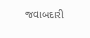જવાબદારી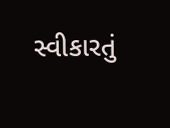સ્વીકારતું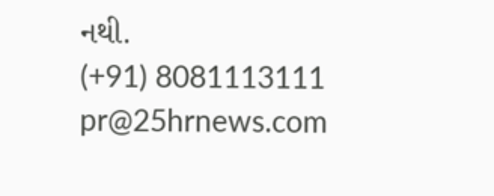નથી.
(+91) 8081113111
pr@25hrnews.com